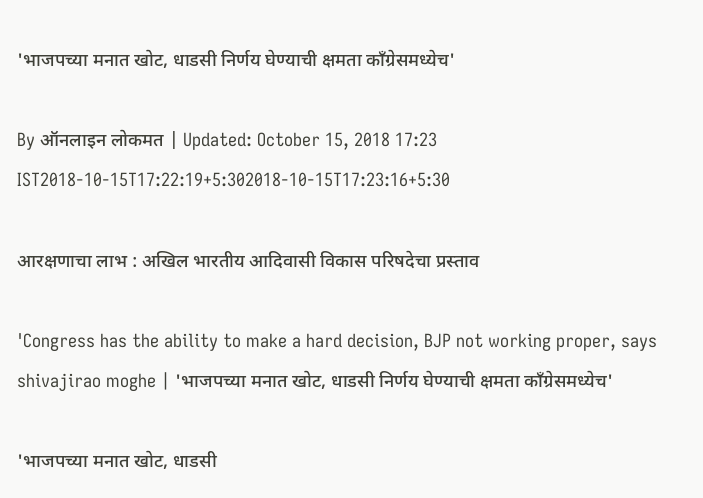'भाजपच्या मनात खोट, धाडसी निर्णय घेण्याची क्षमता काँग्रेसमध्येच'

By ऑनलाइन लोकमत | Updated: October 15, 2018 17:23 IST2018-10-15T17:22:19+5:302018-10-15T17:23:16+5:30

आरक्षणाचा लाभ : अखिल भारतीय आदिवासी विकास परिषदेचा प्रस्ताव

'Congress has the ability to make a hard decision, BJP not working proper, says shivajirao moghe | 'भाजपच्या मनात खोट, धाडसी निर्णय घेण्याची क्षमता काँग्रेसमध्येच'

'भाजपच्या मनात खोट, धाडसी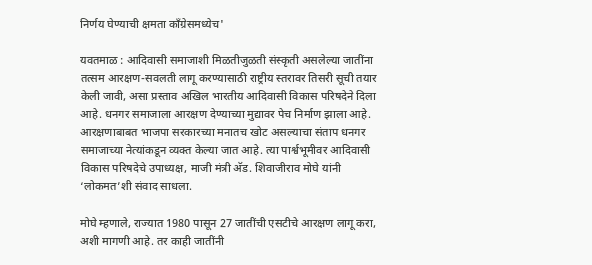निर्णय घेण्याची क्षमता काँग्रेसमध्येच'

यवतमाळ : आदिवासी समाजाशी मिळतीजुळती संस्कृती असलेल्या जातींना तत्सम आरक्षण-सवलती लागू करण्यासाठी राष्ट्रीय स्तरावर तिसरी सूची तयार केली जावी, असा प्रस्ताव अखिल भारतीय आदिवासी विकास परिषदेने दिला आहे. धनगर समाजाला आरक्षण देण्याच्या मुद्यावर पेच निर्माण झाला आहे. आरक्षणाबाबत भाजपा सरकारच्या मनातच खोट असल्याचा संताप धनगर समाजाच्या नेत्यांकडून व्यक्त केल्या जात आहे. त्या पार्श्वभूमीवर आदिवासी विकास परिषदेचे उपाध्यक्ष, माजी मंत्री अ‍ॅड. शिवाजीराव मोघे यांनी ‘लोकमत’शी संवाद साधला.

मोघे म्हणाले, राज्यात 1980 पासून 27 जातींची एसटीचे आरक्षण लागू करा, अशी मागणी आहे. तर काही जातींनी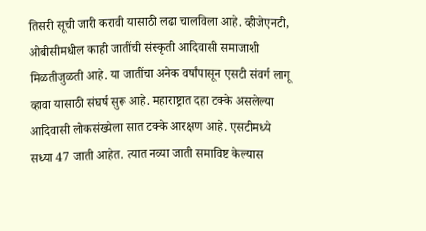तिसरी सूची जारी करावी यासाठी लढा चालविला आहे. व्हीजेएनटी, ओबीसीमधील काही जातींची संस्कृती आदिवासी समाजाशी मिळतीजुळती आहे. या जातींचा अनेक वर्षांपासून एसटी संवर्ग लागू व्हावा यासाठी संघर्ष सुरू आहे. महाराष्ट्रात दहा टक्के असलेल्या आदिवासी लोकसंख्येला सात टक्के आरक्षण आहे. एसटीमध्ये सध्या 47 जाती आहेत. त्यात नव्या जाती समाविष्ट केल्यास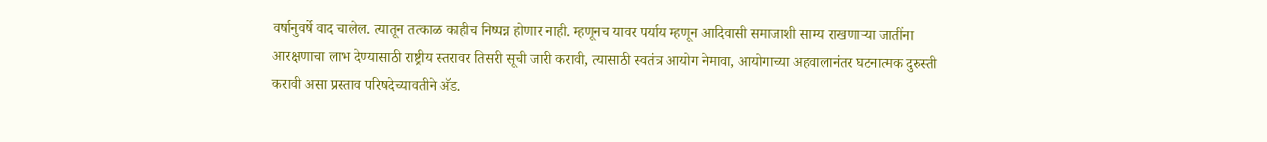वर्षानुवर्षे वाद चालेल. त्यातून तत्काळ काहीच निष्पन्न होणार नाही. म्हणूनच यावर पर्याय म्हणून आदिवासी समाजाशी साम्य राखणाऱ्या जातींना आरक्षणाचा लाभ देण्यासाठी राष्ट्रीय स्तरावर तिसरी सूची जारी करावी, त्यासाठी स्वतंत्र आयोग नेमावा, आयोगाच्या अहवालानंतर घटनात्मक दुरुस्ती करावी असा प्रस्ताव परिषदेच्यावतीने अ‍ॅड.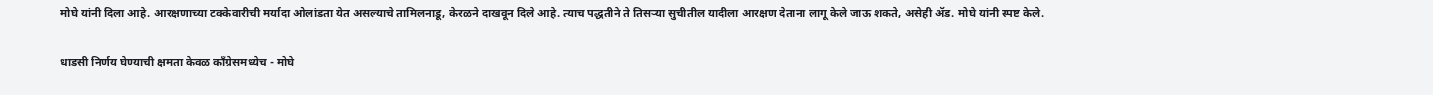मोघे यांनी दिला आहे. आरक्षणाच्या टक्केवारीची मर्यादा ओलांडता येत असल्याचे तामिलनाडू, केरळने दाखवून दिले आहे. त्याच पद्धतीने ते तिसऱ्या सुचीतील यादीला आरक्षण देताना लागू केले जाऊ शकते, असेही अ‍ॅड. मोघे यांनी स्पष्ट केले.

धाडसी निर्णय घेण्याची क्षमता केवळ काँग्रेसमध्येच - मोघे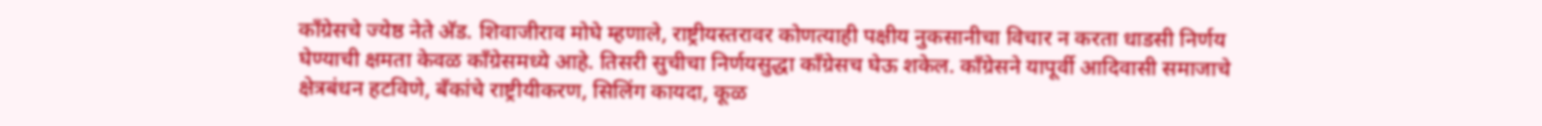काँग्रेसचे ज्येष्ठ नेते अ‍ॅड. शिवाजीराव मोघे म्हणाले, राष्ट्रीयस्तरावर कोणत्याही पक्षीय नुकसानीचा विचार न करता धाडसी निर्णय घेण्याची क्षमता केवळ काँग्रेसमध्ये आहे. तिसरी सुचीचा निर्णयसुद्धा काँग्रेसच घेऊ शकेल. काँग्रेसने यापूर्वी आदिवासी समाजाचे क्षेत्रबंधन हटविणे, बँकांचे राष्ट्रीयीकरण, सिलिंग कायदा, कूळ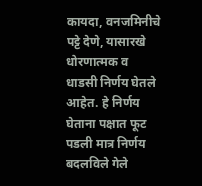कायदा, वनजमिनीचे पट्टे देणे, यासारखे धोरणात्मक व धाडसी निर्णय घेतले आहेत. हे निर्णय घेताना पक्षात फूट पडली मात्र निर्णय बदलविले गेले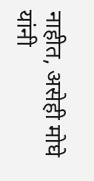नाहीत, असेही मोघे यांनी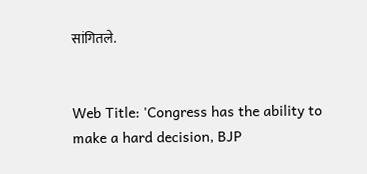सांगितले.


Web Title: 'Congress has the ability to make a hard decision, BJP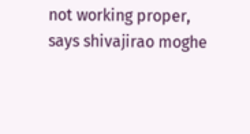not working proper, says shivajirao moghe